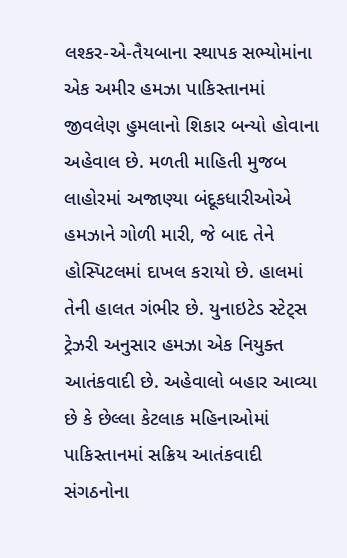લશ્કર-એ-તૈયબાના સ્થાપક સભ્યોમાંના એક અમીર હમઝા પાકિસ્તાનમાં જીવલેણ હુમલાનો શિકાર બન્યો હોવાના અહેવાલ છે. મળતી માહિતી મુજબ લાહોરમાં અજાણ્યા બંદૂકધારીઓએ હમઝાને ગોળી મારી, જે બાદ તેને હોસ્પિટલમાં દાખલ કરાયો છે. હાલમાં તેની હાલત ગંભીર છે. યુનાઇટેડ સ્ટેટ્સ ટ્રેઝરી અનુસાર હમઝા એક નિયુક્ત આતંકવાદી છે. અહેવાલો બહાર આવ્યા છે કે છેલ્લા કેટલાક મહિનાઓમાં પાકિસ્તાનમાં સક્રિય આતંકવાદી સંગઠનોના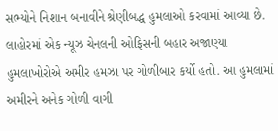સભ્યોને નિશાન બનાવીને શ્રેણીબદ્ધ હુમલાઓ કરવામાં આવ્યા છે. લાહોરમાં એક ન્યૂઝ ચેનલની ઓફિસની બહાર અજાણ્યા હુમલાખોરોએ અમીર હમઝા પર ગોળીબાર કર્યો હતો. આ હુમલામાં અમીરને અનેક ગોળી વાગી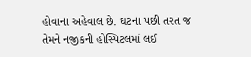હોવાના અહેવાલ છે. ઘટના પછી તરત જ તેમને નજીકની હોસ્પિટલમાં લઈ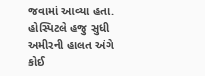જવામાં આવ્યા હતા. હોસ્પિટલે હજુ સુધી અમીરની હાલત અંગે કોઈ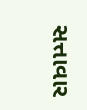સત્તાવાર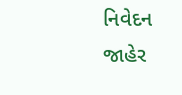નિવેદન જાહેર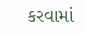કરવામાં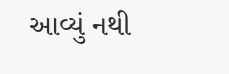આવ્યું નથી